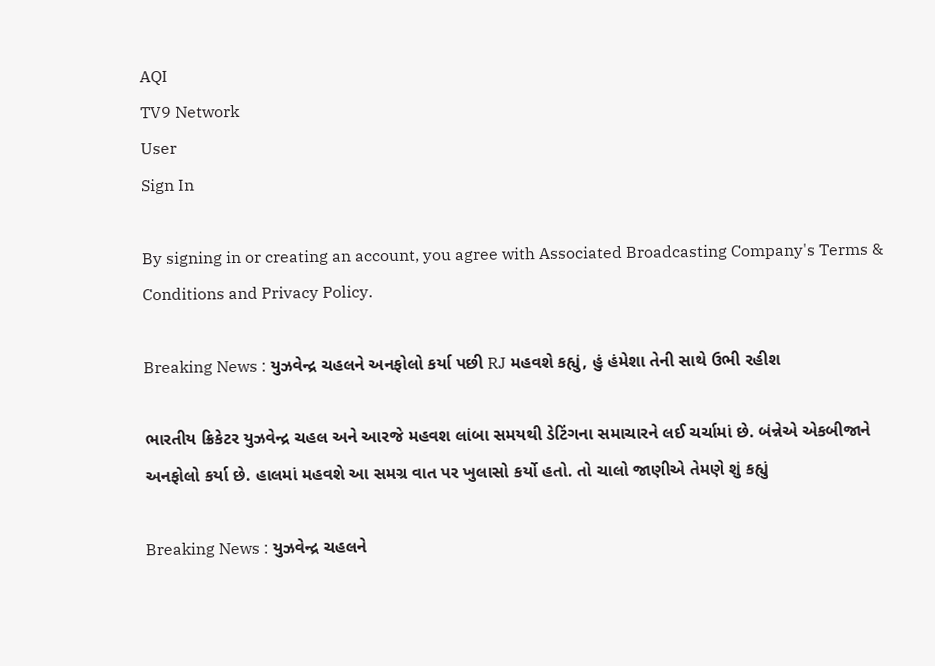AQI
TV9 Network
User
Sign In

By signing in or creating an account, you agree with Associated Broadcasting Company's Terms & Conditions and Privacy Policy.

Breaking News : યુઝવેન્દ્ર ચહલને અનફોલો કર્યા પછી RJ મહવશે કહ્યું, હું હંમેશા તેની સાથે ઉભી રહીશ

ભારતીય ક્રિકેટર યુઝવેન્દ્ર ચહલ અને આરજે મહવશ લાંબા સમયથી ડેટિંગના સમાચારને લઈ ચર્ચામાં છે. બંન્નેએ એકબીજાને અનફોલો કર્યા છે. હાલમાં મહવશે આ સમગ્ર વાત પર ખુલાસો કર્યો હતો. તો ચાલો જાણીએ તેમણે શું કહ્યું

Breaking News : યુઝવેન્દ્ર ચહલને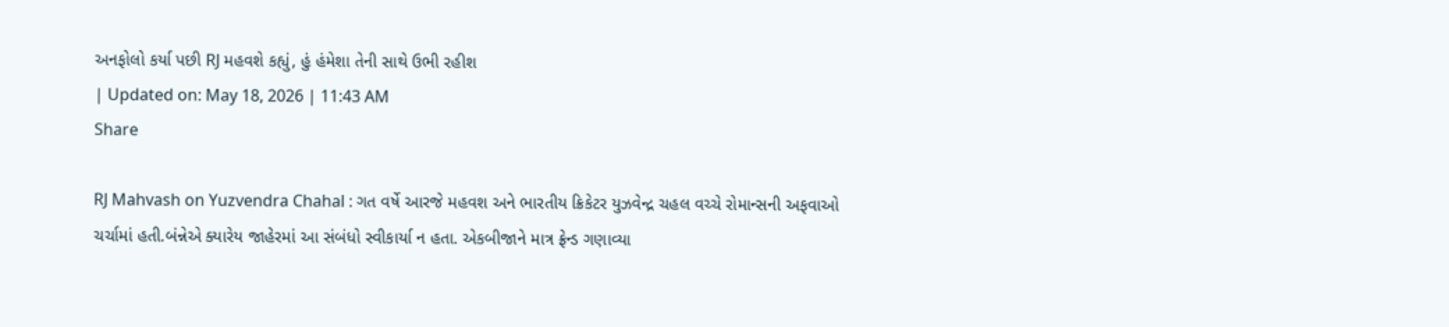અનફોલો કર્યા પછી RJ મહવશે કહ્યું, હું હંમેશા તેની સાથે ઉભી રહીશ
| Updated on: May 18, 2026 | 11:43 AM
Share

RJ Mahvash on Yuzvendra Chahal : ગત વર્ષે આરજે મહવશ અને ભારતીય ક્રિકેટર યુઝવેન્દ્ર ચહલ વચ્ચે રોમાન્સની અફવાઓ ચર્ચામાં હતી.બંન્નેએ ક્યારેય જાહેરમાં આ સંબંધો સ્વીકાર્યા ન હતા. એકબીજાને માત્ર ફ્રેન્ડ ગણાવ્યા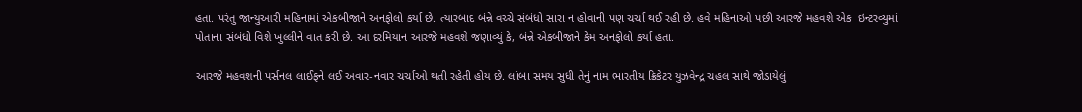હતા. પરંતુ જાન્યુઆરી મહિનામાં એકબીજાને અનફોલો કર્યા છે. ત્યારબાદ બંન્ને વચ્ચે સંબંધો સારા ન હોવાની પણ ચર્ચા થઈ રહી છે. હવે મહિનાઓ પછી આરજે મહવશે એક  ઇન્ટરવ્યુમાં પોતાના સંબંધો વિશે ખુલ્લીને વાત કરી છે. આ દરમિયાન આરજે મહવશે જણાવ્યું કે, બંન્ને એકબીજાને કેમ અનફોલો કર્યા હતા.

આરજે મહવશની પર્સનલ લાઈફને લઈ અવાર-નવાર ચર્ચાઓ થતી રહેતી હોય છે. લાંબા સમય સુધી તેનું નામ ભારતીય ક્રિકેટર યુઝવેન્દ્ર ચહલ સાથે જોડાયેલું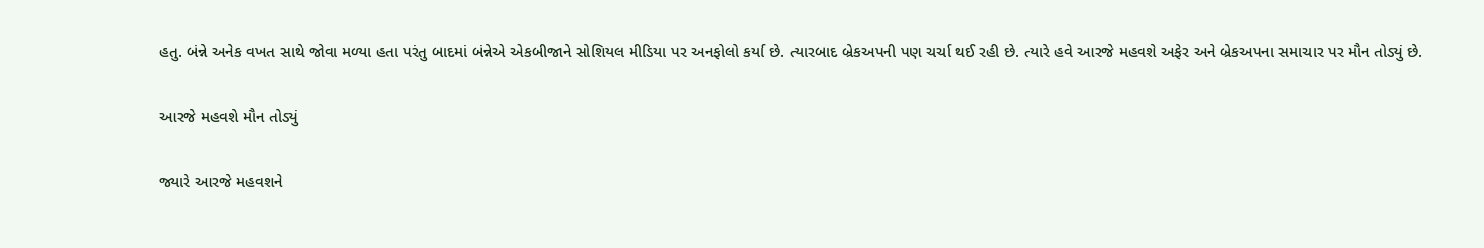હતુ. બંન્ને અનેક વખત સાથે જોવા મળ્યા હતા પરંતુ બાદમાં બંન્નેએ એકબીજાને સોશિયલ મીડિયા પર અનફોલો કર્યા છે. ત્યારબાદ બ્રેકઅપની પણ ચર્ચા થઈ રહી છે. ત્યારે હવે આરજે મહવશે અફેર અને બ્રેકઅપના સમાચાર પર મૌન તોડ્યું છે.

આરજે મહવશે મૌન તોડ્યું

જ્યારે આરજે મહવશને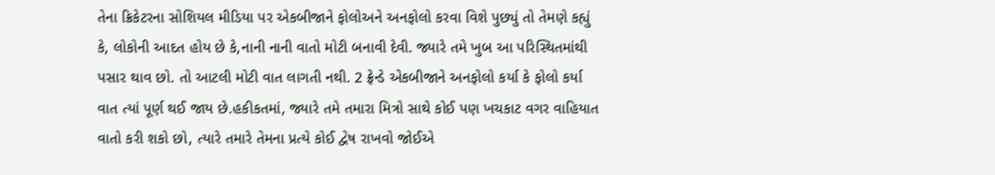તેના ક્રિકેટરના સોશિયલ મીડિયા પર એકબીજાને ફોલોઅને અનફોલો કરવા વિશે પુછ્યું તો તેમણે કહ્યું કે, લોકોની આદત હોય છે કે,નાની નાની વાતો મોટી બનાવી દેવી. જ્યારે તમે ખુબ આ પરિસ્થિતમાંથી પસાર થાવ છો. તો આટલી મોટી વાત લાગતી નથી. 2 ફ્રેન્ડે એકબીજાને અનફોલો કર્યા કે ફોલો કર્યા વાત ત્યાં પૂર્ણ થઈ જાય છે.હકીકતમાં, જ્યારે તમે તમારા મિત્રો સાથે કોઈ પણ ખચકાટ વગર વાહિયાત વાતો કરી શકો છો, ત્યારે તમારે તેમના પ્રત્યે કોઈ દ્વેષ રાખવો જોઈએ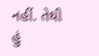નહીં. તેથી હું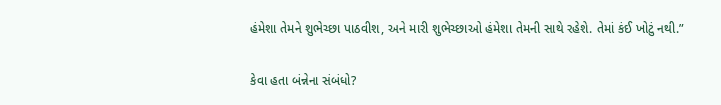હંમેશા તેમને શુભેચ્છા પાઠવીશ, અને મારી શુભેચ્છાઓ હંમેશા તેમની સાથે રહેશે. તેમાં કંઈ ખોટું નથી.”

કેવા હતા બંન્નેના સંબંધો?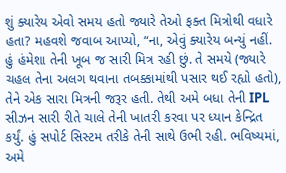શું ક્યારેય એવો સમય હતો જ્યારે તેઓ ફક્ત મિત્રોથી વધારે હતા? મહવશે જવાબ આપ્યો, “ના, એવું ક્યારેય બન્યું નહીં. હું હંમેશા તેની ખૂબ જ સારી મિત્ર રહી છું. તે સમયે (જ્યારે ચહલ તેના અલગ થવાના તબક્કામાંથી પસાર થઈ રહ્યો હતો), તેને એક સારા મિત્રની જરૂર હતી. તેથી અમે બધા તેની IPL સીઝન સારી રીતે ચાલે તેની ખાતરી કરવા પર ધ્યાન કેન્દ્રિત કર્યું. હું સપોર્ટ સિસ્ટમ તરીકે તેની સાથે ઉભી રહી. ભવિષ્યમાં, અમે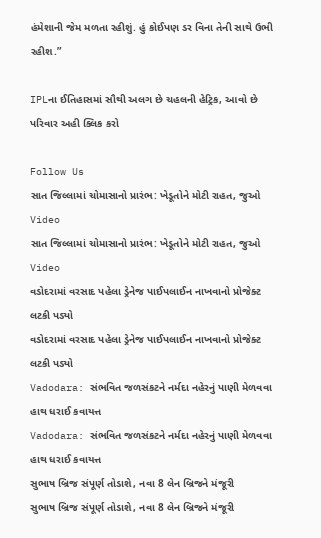હંમેશાની જેમ મળતા રહીશું. હું કોઈપણ ડર વિના તેની સાથે ઉભી રહીશ.”

IPLના ઈતિહાસમાં સૌથી અલગ છે ચહલની હેટ્રિક, આવો છે પરિવાર અહી ક્લિક કરો

Follow Us
સાત જિલ્લામાં ચોમાસાનો પ્રારંભ: ખેડૂતોને મોટી રાહત, જુઓ Video
સાત જિલ્લામાં ચોમાસાનો પ્રારંભ: ખેડૂતોને મોટી રાહત, જુઓ Video
વડોદરામાં વરસાદ પહેલા ડ્રેનેજ પાઈપલાઈન નાખવાનો પ્રોજેક્ટ લટકી પડ્યો
વડોદરામાં વરસાદ પહેલા ડ્રેનેજ પાઈપલાઈન નાખવાનો પ્રોજેક્ટ લટકી પડ્યો
Vadodara: સંભવિત જળસંકટને નર્મદા નહેરનું પાણી મેળવવા હાથ ધરાઈ કવાયત્ત
Vadodara: સંભવિત જળસંકટને નર્મદા નહેરનું પાણી મેળવવા હાથ ધરાઈ કવાયત્ત
સુભાષ બ્રિજ સંપૂર્ણ તોડાશે, નવા 8 લેન બ્રિજને મંજૂરી
સુભાષ બ્રિજ સંપૂર્ણ તોડાશે, નવા 8 લેન બ્રિજને મંજૂરી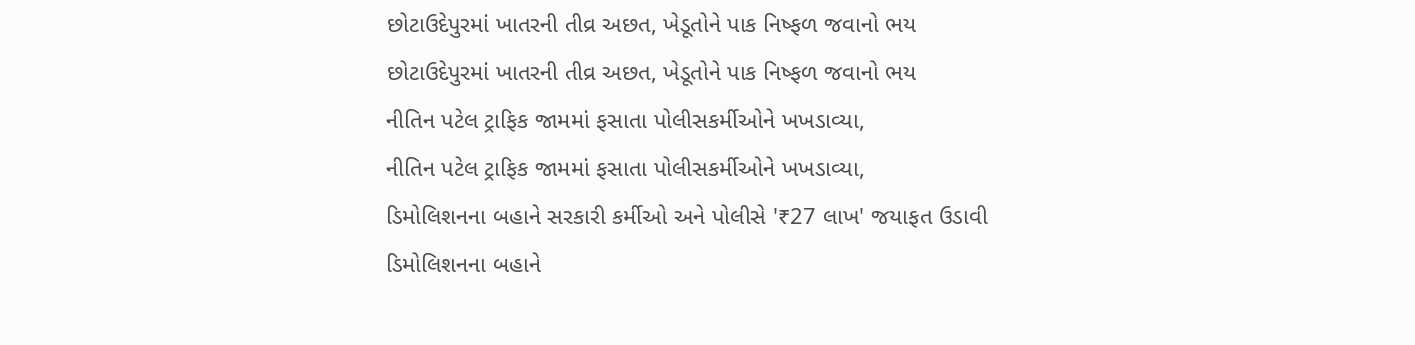છોટાઉદેપુરમાં ખાતરની તીવ્ર અછત, ખેડૂતોને પાક નિષ્ફળ જવાનો ભય
છોટાઉદેપુરમાં ખાતરની તીવ્ર અછત, ખેડૂતોને પાક નિષ્ફળ જવાનો ભય
નીતિન પટેલ ટ્રાફિક જામમાં ફસાતા પોલીસકર્મીઓને ખખડાવ્યા,
નીતિન પટેલ ટ્રાફિક જામમાં ફસાતા પોલીસકર્મીઓને ખખડાવ્યા,
ડિમોલિશનના બહાને સરકારી કર્મીઓ અને પોલીસે '₹27 લાખ' જયાફત ઉડાવી
ડિમોલિશનના બહાને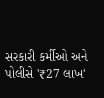સરકારી કર્મીઓ અને પોલીસે '₹27 લાખ'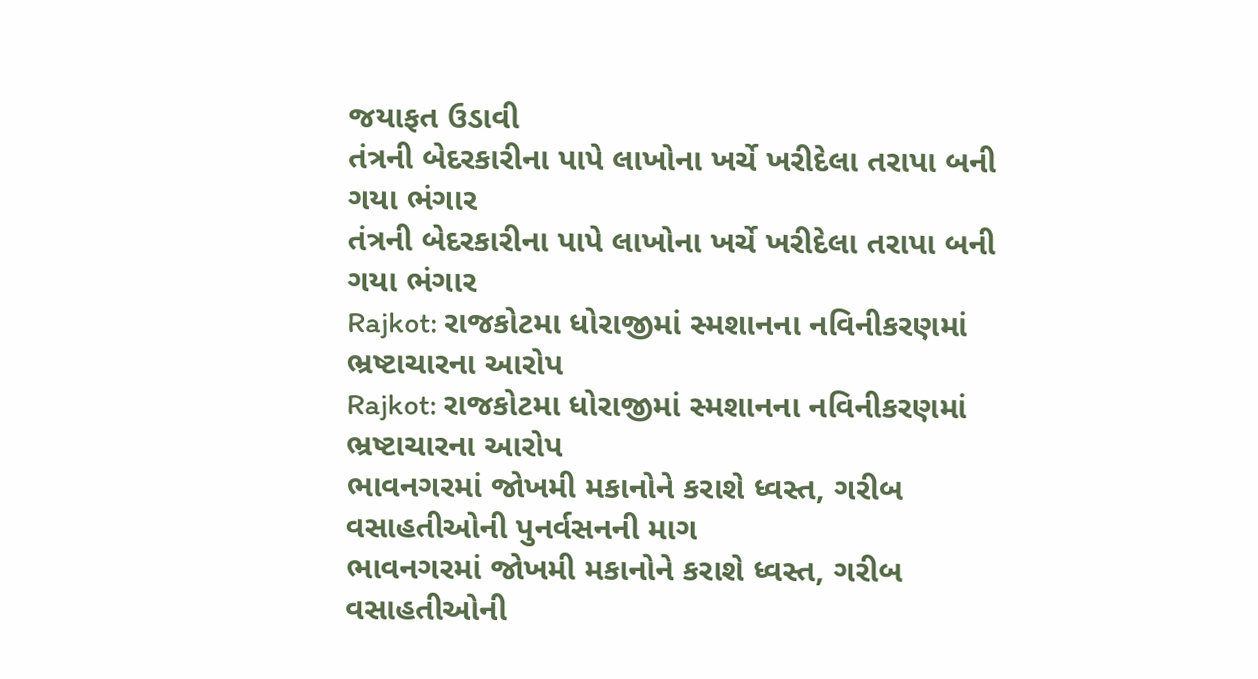જયાફત ઉડાવી
તંત્રની બેદરકારીના પાપે લાખોના ખર્ચે ખરીદેલા તરાપા બની ગયા ભંગાર
તંત્રની બેદરકારીના પાપે લાખોના ખર્ચે ખરીદેલા તરાપા બની ગયા ભંગાર
Rajkot: રાજકોટમા ધોરાજીમાં સ્મશાનના નવિનીકરણમાં ભ્રષ્ટાચારના આરોપ
Rajkot: રાજકોટમા ધોરાજીમાં સ્મશાનના નવિનીકરણમાં ભ્રષ્ટાચારના આરોપ
ભાવનગરમાં જોખમી મકાનોને કરાશે ધ્વસ્ત, ગરીબ વસાહતીઓની પુનર્વસનની માગ
ભાવનગરમાં જોખમી મકાનોને કરાશે ધ્વસ્ત, ગરીબ વસાહતીઓની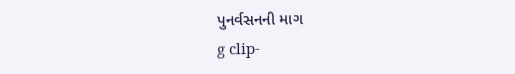પુનર્વસનની માગ
g clip-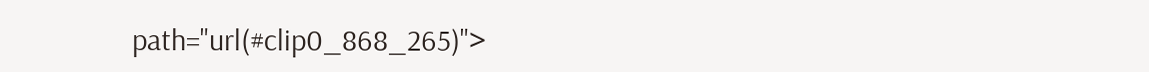path="url(#clip0_868_265)">